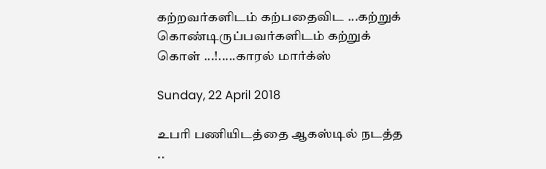கற்றவர்களிடம் கற்பதைவிட ...கற்றுக் கொண்டிருப்பவர்களிடம் கற்றுக் கொள் ...!.....காரல் மார்க்ஸ்

Sunday, 22 April 2018

உபரி பணியிடத்தை ஆகஸ்டில் நடத்த ..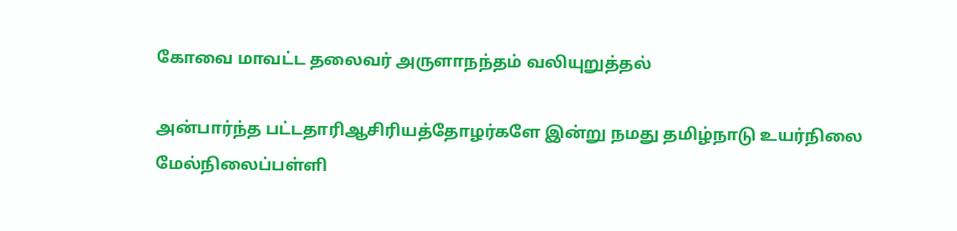கோவை மாவட்ட தலைவர் அருளாநந்தம் வலியுறுத்தல்

அன்பார்ந்த பட்டதாரிஆசிரியத்தோழர்களே இன்று நமது தமிழ்நாடு உயர்நிலை மேல்நிலைப்பள்ளி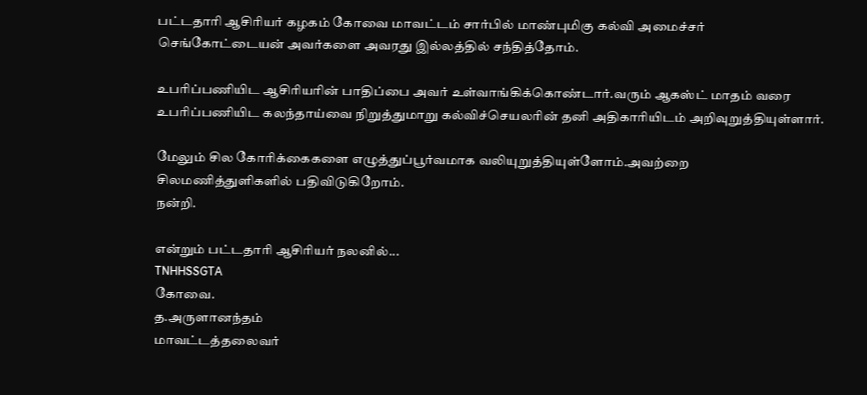பட்டதாரி ஆசிரியர் கழகம் கோவை மாவட்டம் சார்பில் மாண்புமிகு கல்வி அமைச்சர் செங்கோட்டையன் அவர்களை அவரது இல்லத்தில் சந்தித்தோம்.

உபரிப்பணியிட ஆசிரியரின் பாதிப்பை அவர் உள்வாங்கிக்கொண்டார்.வரும் ஆகஸ்ட் மாதம் வரை உபரிப்பணியிட கலந்தாய்வை நிறுத்துமாறு கல்விச்செயலரின் தனி அதிகாரியிடம் அறிவுறுத்தியுள்ளார்.

மேலும் சில கோரிக்கைகளை எழுத்துப்பூர்வமாக வலியுறுத்தியுள்ளோம்.அவற்றை சிலமணித்துளிகளில் பதிவிடுகிறோம்.
நன்றி.

என்றும் பட்டதாரி ஆசிரியர் நலனில்...
TNHHSSGTA
கோவை.
த.அருளானந்தம்
மாவட்டத்தலைவர்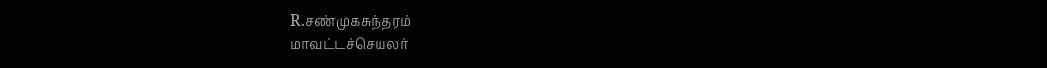R.சண்முகசுந்தரம்
மாவட்டச்செயலர்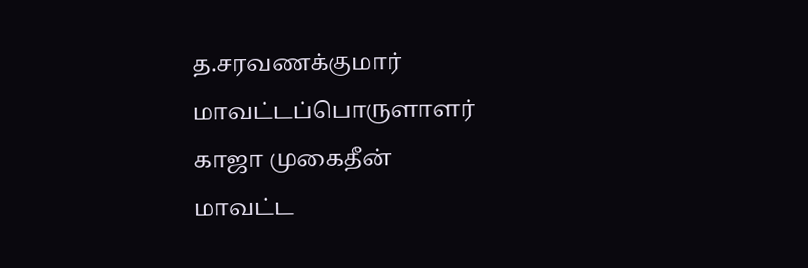த.சரவணக்குமார்
மாவட்டப்பொருளாளர்
காஜா முகைதீன்
மாவட்ட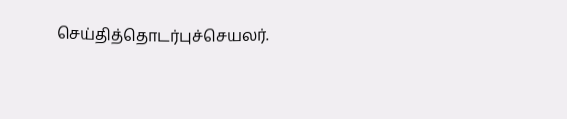செய்தித்தொடர்புச்செயலர்.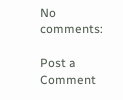No comments:

Post a Comment